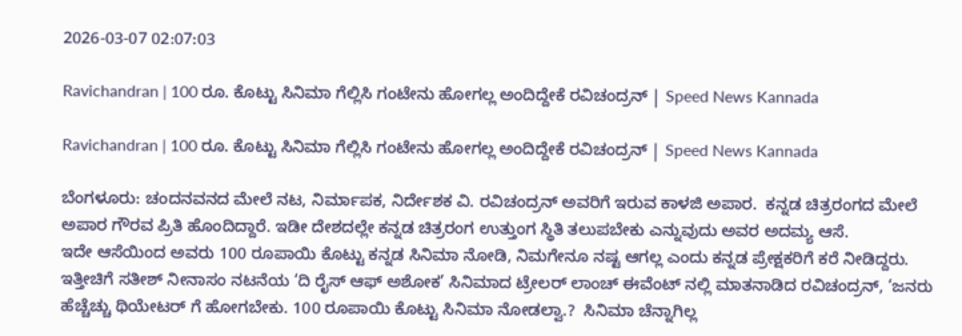2026-03-07 02:07:03

Ravichandran | 100 ರೂ. ಕೊಟ್ಟು ಸಿನಿಮಾ ಗೆಲ್ಲಿಸಿ ಗಂಟೇನು ಹೋಗಲ್ಲ ಅಂದಿದ್ದೇಕೆ ರವಿಚಂದ್ರನ್ | Speed News Kannada

Ravichandran | 100 ರೂ. ಕೊಟ್ಟು ಸಿನಿಮಾ ಗೆಲ್ಲಿಸಿ ಗಂಟೇನು ಹೋಗಲ್ಲ ಅಂದಿದ್ದೇಕೆ ರವಿಚಂದ್ರನ್ | Speed News Kannada

ಬೆಂಗಳೂರು: ಚಂದನವನದ ಮೇಲೆ ನಟ, ನಿರ್ಮಾಪಕ, ನಿರ್ದೇಶಕ ವಿ. ರವಿಚಂದ್ರನ್‌ ಅವರಿಗೆ ಇರುವ ಕಾಳಜಿ ಅಪಾರ.  ಕನ್ನಡ ಚಿತ್ರರಂಗದ ಮೇಲೆ ಅಪಾರ ಗೌರವ ಪ್ರಿತಿ ಹೊಂದಿದ್ದಾರೆ. ಇಡೀ ದೇಶದಲ್ಲೇ ಕನ್ನಡ ಚಿತ್ರರಂಗ ಉತ್ತುಂಗ ಸ್ಥಿತಿ ತಲುಪಬೇಕು ಎನ್ನುವುದು ಅವರ ಅದಮ್ಯ ಆಸೆ.
ಇದೇ ಆಸೆಯಿಂದ ಅವರು 100 ರೂಪಾಯಿ ಕೊಟ್ಟು ಕನ್ನಡ ಸಿನಿಮಾ ನೋಡಿ, ನಿಮಗೇನೂ ನಷ್ಟ ಆಗಲ್ಲ ಎಂದು ಕನ್ನಡ ಪ್ರೇಕ್ಷಕರಿಗೆ ಕರೆ ನೀಡಿದ್ದರು.
ಇತ್ತೀಚಿಗೆ ಸತೀಶ್ ನೀನಾಸಂ ನಟನೆಯ ‘ದಿ ರೈಸ್ ಆಫ್ ಅಶೋಕ’ ಸಿನಿಮಾದ ಟ್ರೇಲರ್ ಲಾಂಚ್ ಈವೆಂಟ್ ನಲ್ಲಿ ಮಾತನಾಡಿದ ರವಿಚಂದ್ರನ್, ‘ಜನರು ಹೆಚ್ಚೆಚ್ಚು ಥಿಯೇಟರ್‌ ಗೆ ಹೋಗಬೇಕು. 100 ರೂಪಾಯಿ ಕೊಟ್ಟು ಸಿನಿಮಾ ನೋಡಲ್ವಾ.?  ಸಿನಿಮಾ ಚೆನ್ನಾಗಿಲ್ಲ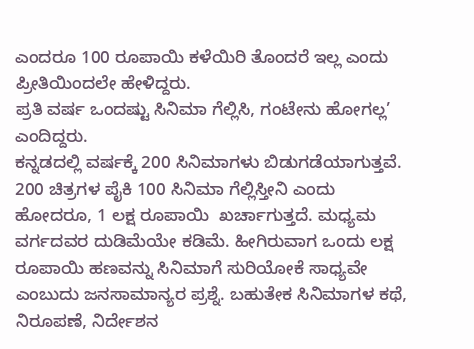ಎಂದರೂ 100 ರೂಪಾಯಿ ಕಳೆಯಿರಿ ತೊಂದರೆ ಇಲ್ಲ ಎಂದು ಪ್ರೀತಿಯಿಂದಲೇ ಹೇಳಿದ್ದರು.
ಪ್ರತಿ ವರ್ಷ ಒಂದಷ್ಟು ಸಿನಿಮಾ ಗೆಲ್ಲಿಸಿ, ಗಂಟೇನು ಹೋಗಲ್ಲ’ ಎಂದಿದ್ದರು.
ಕನ್ನಡದಲ್ಲಿ ವರ್ಷಕ್ಕೆ 200 ಸಿನಿಮಾಗಳು ಬಿಡುಗಡೆಯಾಗುತ್ತವೆ. 200 ಚಿತ್ರಗಳ ಪೈಕಿ 100 ಸಿನಿಮಾ ಗೆಲ್ಲಿಸ್ತೀನಿ ಎಂದು ಹೋದರೂ, 1 ಲಕ್ಷ ರೂಪಾಯಿ  ಖರ್ಚಾಗುತ್ತದೆ. ಮಧ್ಯಮ ವರ್ಗದವರ ದುಡಿಮೆಯೇ ಕಡಿಮೆ. ಹೀಗಿರುವಾಗ ಒಂದು ಲಕ್ಷ ರೂಪಾಯಿ ಹಣವನ್ನು ಸಿನಿಮಾಗೆ ಸುರಿಯೋಕೆ ಸಾಧ್ಯವೇ ಎಂಬುದು ಜನಸಾಮಾನ್ಯರ ಪ್ರಶ್ನೆ. ಬಹುತೇಕ ಸಿನಿಮಾಗಳ ಕಥೆ, ನಿರೂಪಣೆ, ನಿರ್ದೇಶನ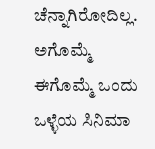ಚೆನ್ನಾಗಿರೋದಿಲ್ಲ. ಅಗೊಮ್ಮೆ ಈಗೊಮ್ಮೆ ಒಂದು ಒಳ್ಳೆಯ ಸಿನಿಮಾ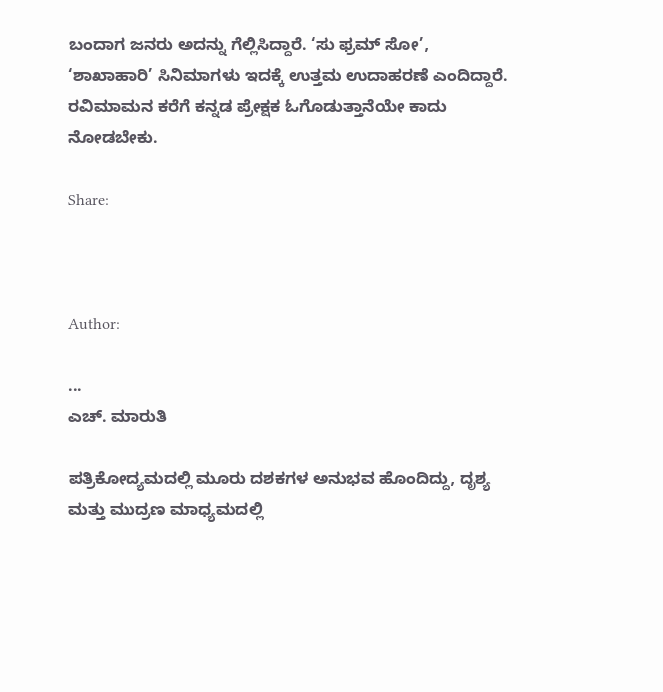ಬಂದಾಗ ಜನರು ಅದನ್ನು ಗೆಲ್ಲಿಸಿದ್ದಾರೆ. ‘ಸು ಫ್ರಮ್ ಸೋ’, ‘ಶಾಖಾಹಾರಿ’ ಸಿನಿಮಾಗಳು ಇದಕ್ಕೆ ಉತ್ತಮ ಉದಾಹರಣೆ ಎಂದಿದ್ದಾರೆ. ರವಿಮಾಮನ ಕರೆಗೆ ಕನ್ನಡ ಪ್ರೇಕ್ಷಕ ಓಗೊಡುತ್ತಾನೆಯೇ ಕಾದು ನೋಡಬೇಕು.

Share:



Author:

...
ಎಚ್‌. ಮಾರುತಿ

ಪತ್ರಿಕೋದ್ಯಮದಲ್ಲಿ ಮೂರು ದಶಕಗಳ ಅನುಭವ ಹೊಂದಿದ್ದು, ದೃಶ್ಯ ಮತ್ತು ಮುದ್ರಣ ಮಾಧ್ಯಮದಲ್ಲಿ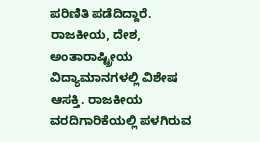ಪರಿಣಿತಿ ಪಡೆದಿದ್ದಾರೆ. ರಾಜಕೀಯ, ದೇಶ, ಅಂತಾರಾಷ್ಟ್ರೀಯ ವಿದ್ಯಾಮಾನಗಳಲ್ಲಿ ವಿಶೇಷ ಆಸಕ್ತಿ. ರಾಜಕೀಯ ವರದಿಗಾರಿಕೆಯಲ್ಲಿ ಪಳಗಿರುವ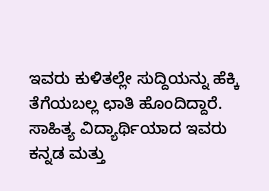ಇವರು ಕುಳಿತಲ್ಲೇ ಸುದ್ದಿಯನ್ನು ಹೆಕ್ಕಿ ತೆಗೆಯಬಲ್ಲ ಛಾತಿ ಹೊಂದಿದ್ದಾರೆ. ಸಾಹಿತ್ಯ ವಿದ್ಯಾರ್ಥಿಯಾದ ಇವರು ಕನ್ನಡ ಮತ್ತು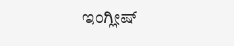ಇಂಗ್ಲೀಷ್‌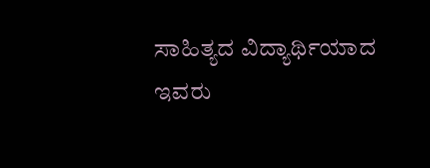ಸಾಹಿತ್ಯದ ವಿದ್ಯಾರ್ಥಿಯಾದ ಇವರು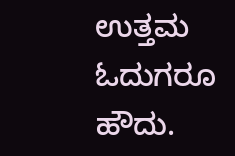ಉತ್ತಮ ಓದುಗರೂ ಹೌದು.